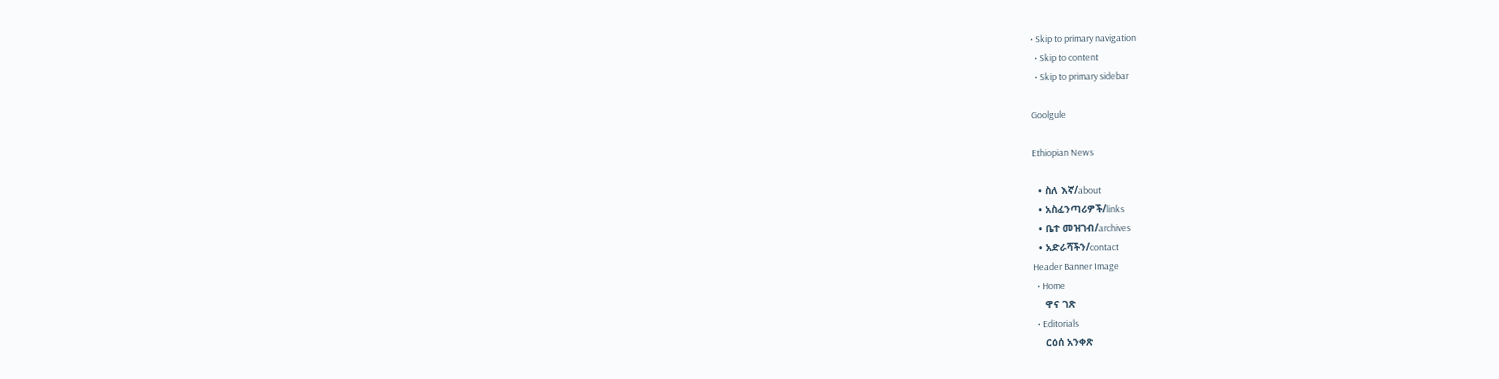• Skip to primary navigation
  • Skip to content
  • Skip to primary sidebar

Goolgule

Ethiopian News

  • ስለ እኛ/about
  • አስፈንጣሪዎች/links
  • ቤተ መዝገብ/archives
  • አድራሻችን/contact
Header Banner Image
  • Home
    ዋና ገጽ
  • Editorials
    ርዕሰ አንቀጽ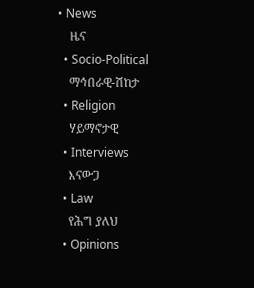• News
    ዜና
  • Socio-Political
    ማኅበራዊ-ሽከታ
  • Religion
    ሃይማኖታዊ
  • Interviews
    እናውጋ
  • Law
    የሕግ ያለህ
  • Opinions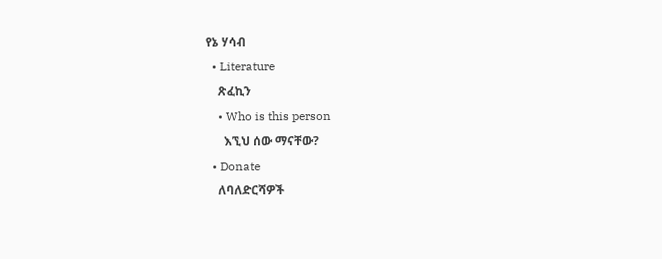የኔ ሃሳብ
  • Literature
    ጽፈኪን
    • Who is this person
      እኚህ ሰው ማናቸው?
  • Donate
    ለባለድርሻዎች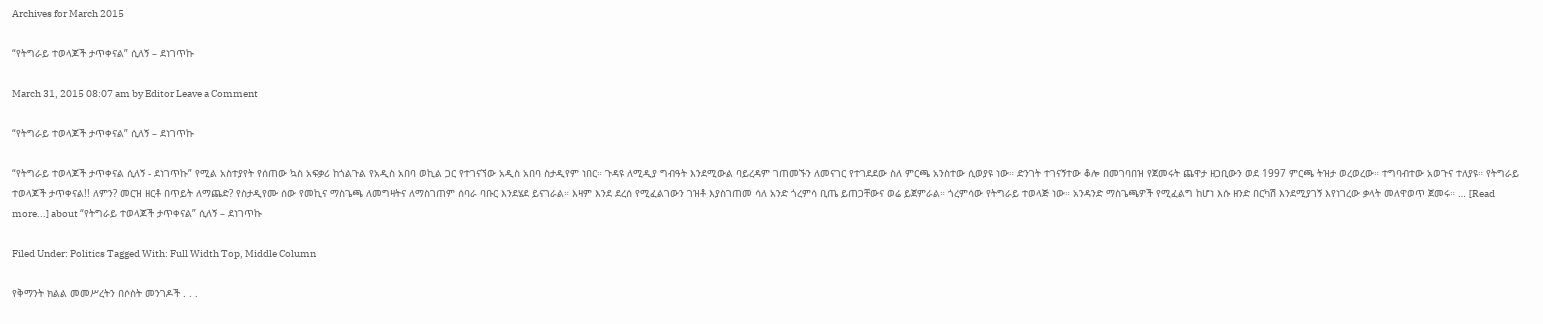Archives for March 2015

“የትግራይ ተወላጆች ታጥቀናል” ሲለኝ – ደነገጥኩ

March 31, 2015 08:07 am by Editor Leave a Comment

“የትግራይ ተወላጆች ታጥቀናል” ሲለኝ – ደነገጥኩ

“የትግራይ ተወላጆች ታጥቀናል ሲለኝ - ደነገጥኩ” የሚል አስተያየት የሰጠው ኳስ አፍቃሪ ከጎልጉል የአዲስ አበባ ወኪል ጋር የተገናኘው አዲስ አበባ ስታዲየም ነበር። ጉዳዩ ለሚዲያ ግብዓት እንደሚውል ባይረዳም ገጠመኙን ለመናገር የተገደደው ስለ ምርጫ አንስተው ሲወያዩ ነው። ድንገት ተገናኝተው ቆሎ በመገባበዝ የጀመሩት ጨዋታ ዘጋቢውን ወደ 1997 ምርጫ ትዝታ ወረወረው። ተግባብተው አወጉና ተለያዩ። የትግራይ ተወላጆች ታጥቀናል!! ለምን? መርዝ ዘርቶ በጥይት ለማጨድ? የስታዲየሙ ሰው የመኪና ማስጌጫ ለመግዛትና ለማስገጠም ሰባራ ባቡር እንደሄደ ይናገራል። እዛም እንደ ደረሰ የሚፈልገውን ገዝቶ እያስገጠመ ሳለ አንድ ጎረምሳ ቢጤ ይጠጋቸውና ወሬ ይጀምራል። ጎረምሳው የትግራይ ተወላጅ ነው። አንዳንድ ማስጌጫዎች የሚፈልግ ከሆነ እሱ ዘንድ በርካሽ እንደሚያገኝ እየነገረው ቃላት መለዋወጥ ጀመሩ። … [Read more...] about “የትግራይ ተወላጆች ታጥቀናል” ሲለኝ – ደነገጥኩ

Filed Under: Politics Tagged With: Full Width Top, Middle Column

የቅማንት ክልል መመሥረትን በሶስት መንገዶች . . .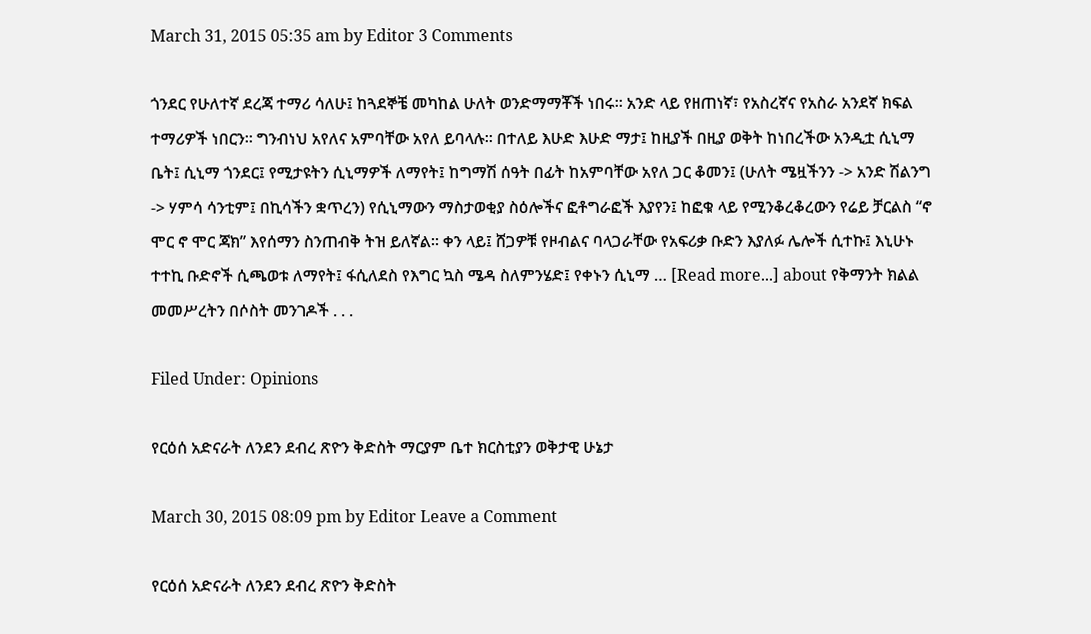March 31, 2015 05:35 am by Editor 3 Comments

ጎንደር የሁለተኛ ደረጃ ተማሪ ሳለሁ፤ ከጓደኞቼ መካከል ሁለት ወንድማማቾች ነበሩ። አንድ ላይ የዘጠነኛ፣ የአስረኛና የአስራ አንደኛ ክፍል ተማሪዎች ነበርን። ግንብነህ አየለና አምባቸው አየለ ይባላሉ። በተለይ እሁድ እሁድ ማታ፤ ከዚያች በዚያ ወቅት ከነበረችው አንዲቷ ሲኒማ ቤት፤ ሲኒማ ጎንደር፤ የሚታዩትን ሲኒማዎች ለማየት፤ ከግማሽ ሰዓት በፊት ከአምባቸው አየለ ጋር ቆመን፤ (ሁለት ሜዟችንን -> አንድ ሽልንግ -> ሃምሳ ሳንቲም፤ በኪሳችን ቋጥረን) የሲኒማውን ማስታወቂያ ስዕሎችና ፎቶግራፎች እያየን፤ ከፎቁ ላይ የሚንቆረቆረውን የሬይ ቻርልስ “ኖ ሞር ኖ ሞር ጃክ” እየሰማን ስንጠብቅ ትዝ ይለኛል። ቀን ላይ፤ ሸጋዎቹ የዞብልና ባላጋራቸው የአፍሪቃ ቡድን እያለፉ ሌሎች ሲተኩ፤ እኒሁኑ ተተኪ ቡድኖች ሲጫወቱ ለማየት፤ ፋሲለደስ የእግር ኳስ ሜዳ ስለምንሄድ፤ የቀኑን ሲኒማ … [Read more...] about የቅማንት ክልል መመሥረትን በሶስት መንገዶች . . .

Filed Under: Opinions

የርዕሰ አድናራት ለንደን ደብረ ጽዮን ቅድስት ማርያም ቤተ ክርስቲያን ወቅታዊ ሁኔታ

March 30, 2015 08:09 pm by Editor Leave a Comment

የርዕሰ አድናራት ለንደን ደብረ ጽዮን ቅድስት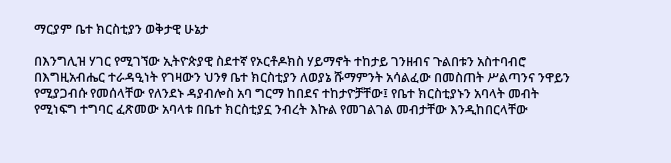ማርያም ቤተ ክርስቲያን ወቅታዊ ሁኔታ

በእንግሊዝ ሃገር የሚገኘው ኢትዮጵያዊ ስደተኛ የኦርቶዶክስ ሃይማኖት ተከታይ ገንዘብና ጉልበቱን አስተባብሮ በእግዚአብሔር ተራዳዒነት የገዛውን ህንፃ ቤተ ክርስቲያን ለወያኔ ሹማምንት አሳልፈው በመስጠት ሥልጣንና ንዋይን የሚያጋብሱ የመሰላቸው የለንደኑ ዳያብሎስ አባ ግርማ ከበደና ተከታዮቻቸው፤ የቤተ ክርስቲያኑን አባላት መብት የሚነፍግ ተግባር ፈጽመው አባላቱ በቤተ ክርስቲያኗ ንብረት እኩል የመገልገል መብታቸው እንዲከበርላቸው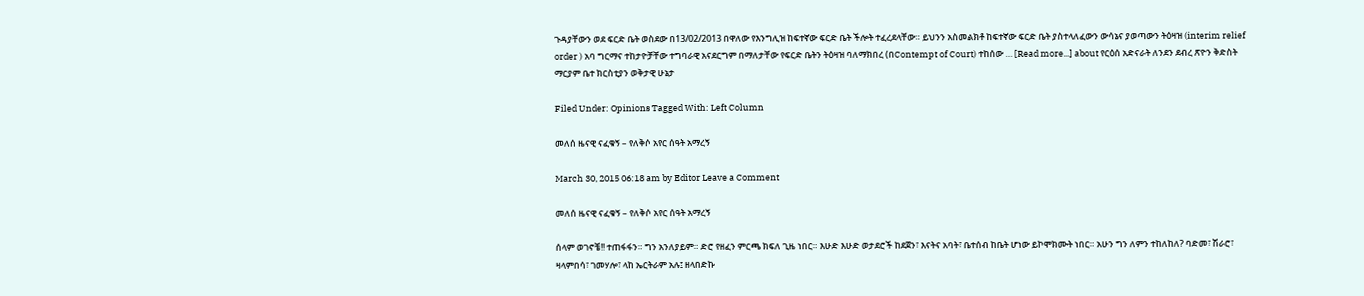ጉዳያቸውን ወደ ፍርድ ቤት ወስደው በ13/02/2013 በዋለው የእንግሊዝ ከፍተኛው ፍርድ ቤት ችሎት ተፈረደላቸው። ይህንን አስመልክቶ ከፍተኛው ፍርድ ቤት ያስተላለፈውን ውሳኔና ያወጣውን ትዕዛዝ (interim relief order ) አባ ግርማና ተከታዮቻቸው ተግባራዊ አናደርግም በማለታቸው የፍርድ ቤትን ትዕዛዝ ባለማክበረ (በContempt of Court) ተከሰው … [Read more...] about የርዕሰ አድናራት ለንደን ደብረ ጽዮን ቅድስት ማርያም ቤተ ክርስቲያን ወቅታዊ ሁኔታ

Filed Under: Opinions Tagged With: Left Column

መለሰ ዜናዊ ናፈቁኝ – የለቅሶ አየር ሰዓት አማረኝ

March 30, 2015 06:18 am by Editor Leave a Comment

መለሰ ዜናዊ ናፈቁኝ – የለቅሶ አየር ሰዓት አማረኝ

ሰላም ወገኖቼ!! ተጠፋፋን። ግን አንለያይም። ድሮ የዘፈን ምርጫ ክፍለ ጊዜ ነበር። እሁድ እሁድ ወታደሮች ከደጀን፣ እናትና አባት፣ ቤተሰብ ከቤት ሆነው ይኮሞክሙት ነበር። አሁን ግን ለምን ተከለከለ? ባድመ፣ ሽራሮ፣ ዛላምበሳ፣ ገመሃሎ፣ ላከ ኤርትራም አሉ፤ ዘላበድኩ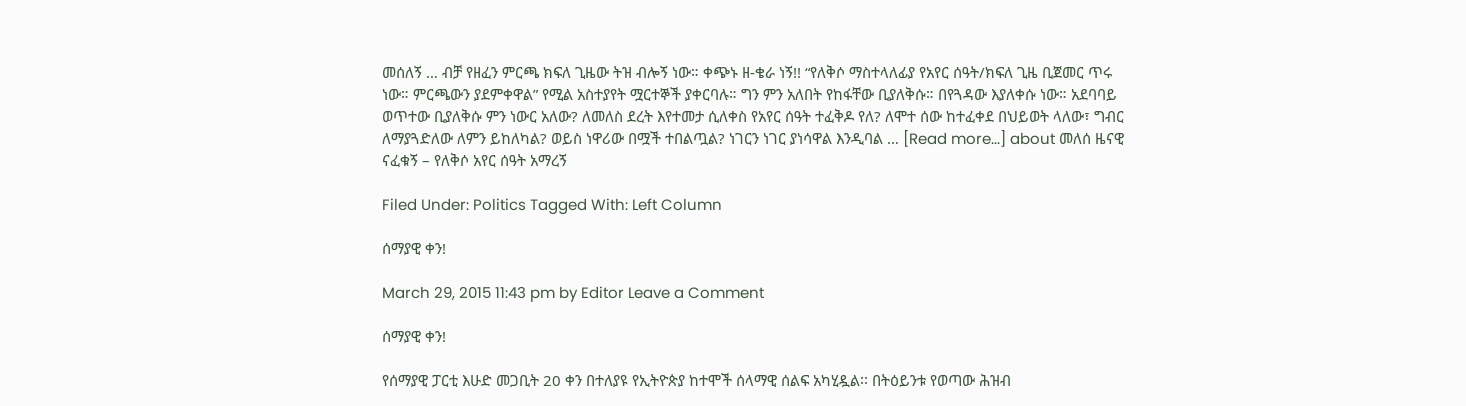መሰለኝ … ብቻ የዘፈን ምርጫ ክፍለ ጊዜው ትዝ ብሎኝ ነው። ቀጭኑ ዘ-ቄራ ነኝ!! “የለቅሶ ማስተላለፊያ የአየር ሰዓት/ክፍለ ጊዜ ቢጀመር ጥሩ ነው። ምርጫውን ያደምቀዋል” የሚል አስተያየት ሟርተኞች ያቀርባሉ። ግን ምን አለበት የከፋቸው ቢያለቅሱ። በየጓዳው እያለቀሱ ነው። አደባባይ ወጥተው ቢያለቅሱ ምን ነውር አለው? ለመለስ ደረት እየተመታ ሲለቀስ የአየር ሰዓት ተፈቅዶ የለ? ለሞተ ሰው ከተፈቀደ በህይወት ላለው፣ ግብር ለማያጓድለው ለምን ይከለካል? ወይስ ነዋሪው በሟች ተበልጧል? ነገርን ነገር ያነሳዋል እንዲባል … [Read more...] about መለሰ ዜናዊ ናፈቁኝ – የለቅሶ አየር ሰዓት አማረኝ

Filed Under: Politics Tagged With: Left Column

ሰማያዊ ቀን!

March 29, 2015 11:43 pm by Editor Leave a Comment

ሰማያዊ ቀን!

የሰማያዊ ፓርቲ እሁድ መጋቢት 20 ቀን በተለያዩ የኢትዮጵያ ከተሞች ሰላማዊ ሰልፍ አካሂዷል፡፡ በትዕይንቱ የወጣው ሕዝብ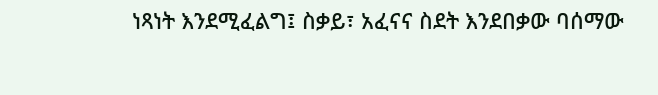ነጻነት እንደሚፈልግ፤ ስቃይ፣ አፈናና ስደት እንደበቃው ባሰማው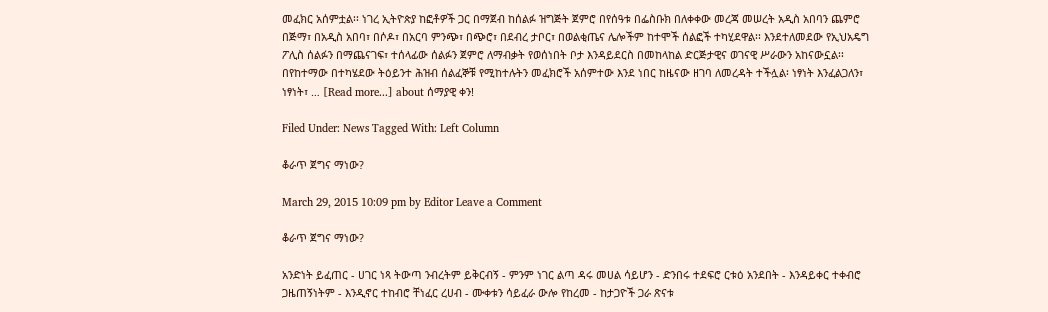መፈክር አሰምቷል፡፡ ነገረ ኢትዮጵያ ከፎቶዎች ጋር በማጀብ ከሰልፉ ዝግጅት ጀምሮ በየሰዓቱ በፌስቡክ በለቀቀው መረጃ መሠረት አዲስ አበባን ጨምሮ በጅማ፣ በአዲስ አበባ፣ በሶዶ፣ በአርባ ምንጭ፣ በጭሮ፣ በደብረ ታቦር፣ በወልቂጤና ሌሎችም ከተሞች ሰልፎች ተካሂደዋል፡፡ እንደተለመደው የኢህአዴግ ፖሊስ ሰልፉን በማጨናገፍ፣ ተሰላፊው ሰልፉን ጀምሮ ለማብቃት የወሰነበት ቦታ እንዳይደርስ በመከላከል ድርጅታዊና ወገናዊ ሥራውን አከናውኗል፡፡ በየከተማው በተካሄደው ትዕይንተ ሕዝብ ሰልፈኞቹ የሚከተሉትን መፈክሮች አሰምተው እንደ ነበር ከዜናው ዘገባ ለመረዳት ተችሏል፡ ነፃነት እንፈልጋለን፣ ነፃነት፣ … [Read more...] about ሰማያዊ ቀን!

Filed Under: News Tagged With: Left Column

ቆራጥ ጀግና ማነው?

March 29, 2015 10:09 pm by Editor Leave a Comment

ቆራጥ ጀግና ማነው?

አንድነት ይፈጠር - ሀገር ነጻ ትውጣ ንብረትም ይቅርብኝ - ምንም ነገር ልጣ ዳሩ መሀል ሳይሆን - ድንበሩ ተደፍሮ ርቱዕ አንደበት - እንዳይቀር ተቀብሮ ጋዜጠኝነትም - እንዲኖር ተከብሮ ቸነፈር ረሀብ - ሙቀቱን ሳይፈራ ውሎ የከረመ - ከታጋዮች ጋራ ጽናቱ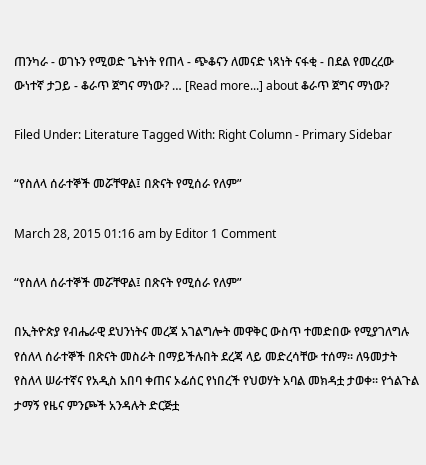ጠንካራ - ወገኑን የሚወድ ጌትነት የጠላ - ጭቆናን ለመናድ ነጻነት ናፋቂ - በደል የመረረው ውነተኛ ታጋይ - ቆራጥ ጀግና ማነው? … [Read more...] about ቆራጥ ጀግና ማነው?

Filed Under: Literature Tagged With: Right Column - Primary Sidebar

“የስለላ ሰራተኞች መሯቸዋል፤ በጽናት የሚሰራ የለም”

March 28, 2015 01:16 am by Editor 1 Comment

“የስለላ ሰራተኞች መሯቸዋል፤ በጽናት የሚሰራ የለም”

በኢትዮጵያ የብሔራዊ ደህንነትና መረጃ አገልግሎት መዋቅር ውስጥ ተመድበው የሚያገለግሉ የሰለላ ሰራተኞች በጽናት መስራት በማይችሉበት ደረጃ ላይ መድረሳቸው ተሰማ። ለዓመታት የስለላ ሠራተኛና የአዲስ አበባ ቀጠና ኦፊሰር የነበረች የህወሃት አባል መክዳቷ ታወቀ። የጎልጉል ታማኝ የዜና ምንጮች አንዳሉት ድርጅቷ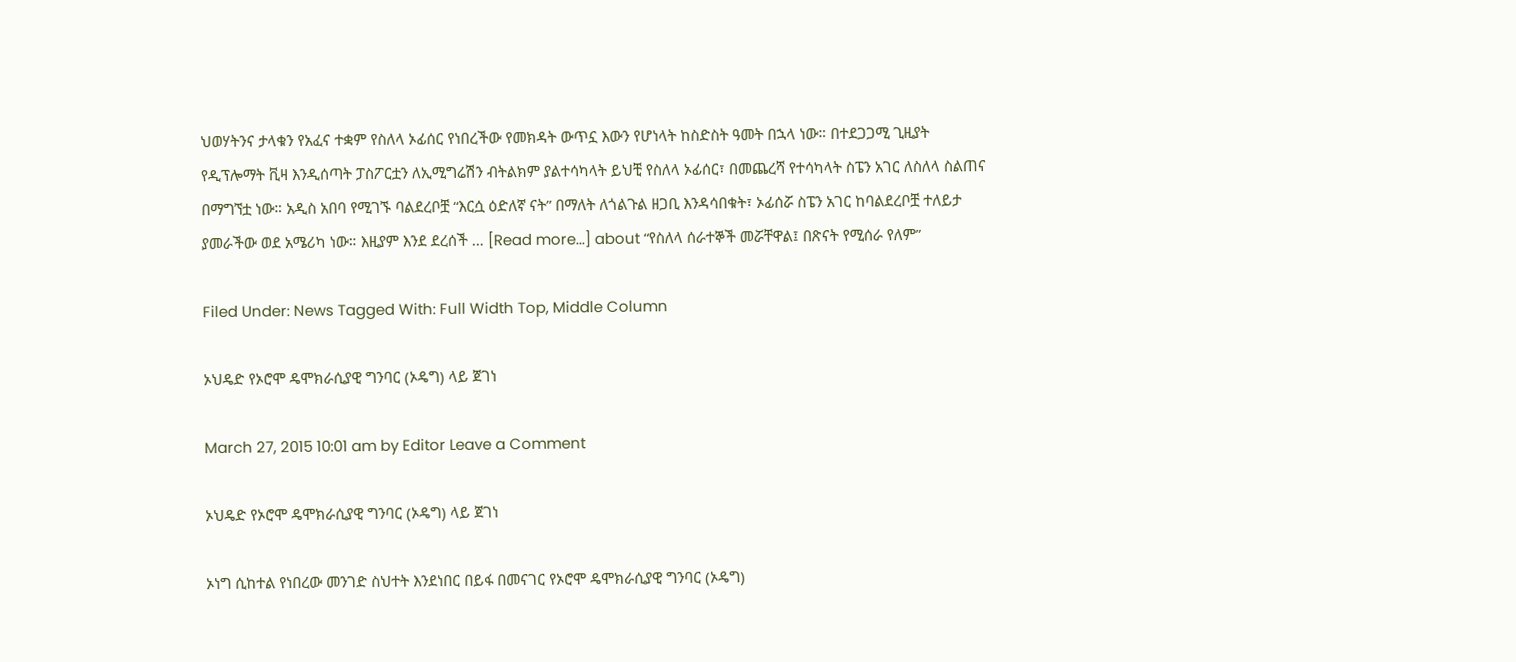ህወሃትንና ታላቁን የአፈና ተቋም የስለላ ኦፊሰር የነበረችው የመክዳት ውጥኗ እውን የሆነላት ከስድስት ዓመት በኋላ ነው። በተደጋጋሚ ጊዚያት የዲፕሎማት ቪዛ እንዲሰጣት ፓስፖርቷን ለኢሚግሬሽን ብትልክም ያልተሳካላት ይህቺ የስለላ ኦፊሰር፣ በመጨረሻ የተሳካላት ስፔን አገር ለስለላ ስልጠና በማግኘቷ ነው። አዲስ አበባ የሚገኙ ባልደረቦቿ “እርሷ ዕድለኛ ናት” በማለት ለጎልጉል ዘጋቢ እንዳሳበቁት፣ ኦፊሰሯ ስፔን አገር ከባልደረቦቿ ተለይታ ያመራችው ወደ አሜሪካ ነው። እዚያም እንደ ደረሰች … [Read more...] about “የስለላ ሰራተኞች መሯቸዋል፤ በጽናት የሚሰራ የለም”

Filed Under: News Tagged With: Full Width Top, Middle Column

ኦህዴድ የኦሮሞ ዴሞክራሲያዊ ግንባር (ኦዴግ) ላይ ጀገነ

March 27, 2015 10:01 am by Editor Leave a Comment

ኦህዴድ የኦሮሞ ዴሞክራሲያዊ ግንባር (ኦዴግ) ላይ ጀገነ

ኦነግ ሲከተል የነበረው መንገድ ስህተት እንደነበር በይፋ በመናገር የኦሮሞ ዴሞክራሲያዊ ግንባር (ኦዴግ)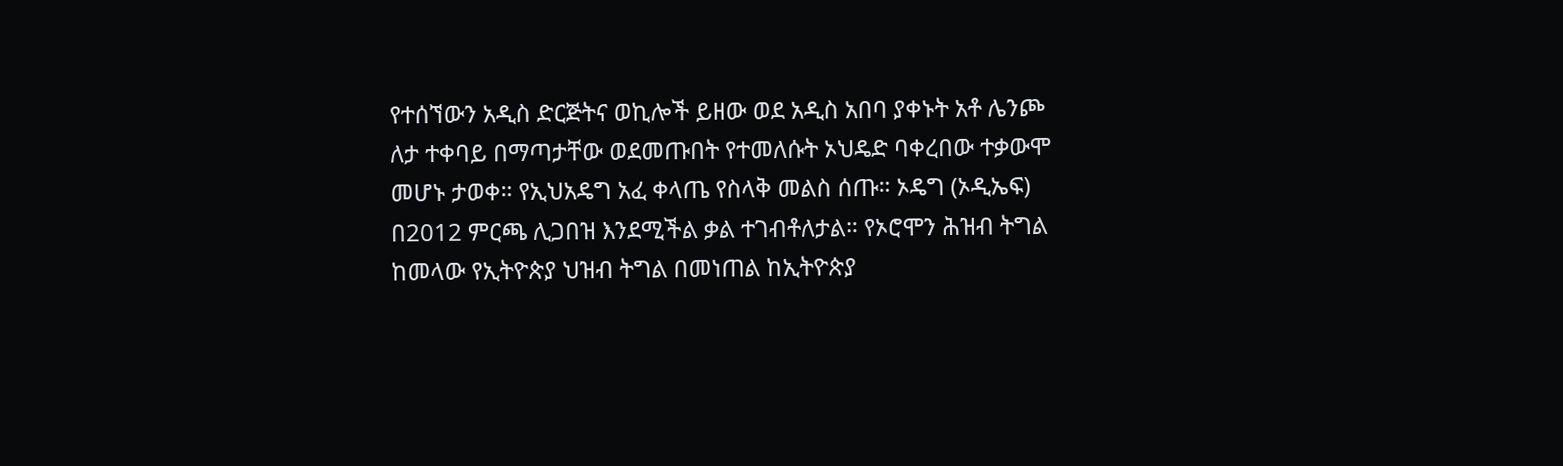የተሰኘውን አዲስ ድርጅትና ወኪሎች ይዘው ወደ አዲስ አበባ ያቀኑት አቶ ሌንጮ ለታ ተቀባይ በማጣታቸው ወደመጡበት የተመለሱት ኦህዴድ ባቀረበው ተቃውሞ መሆኑ ታወቀ። የኢህአዴግ አፈ ቀላጤ የስላቅ መልስ ሰጡ። ኦዴግ (ኦዲኤፍ) በ2012 ምርጫ ሊጋበዝ እንደሚችል ቃል ተገብቶለታል። የኦሮሞን ሕዝብ ትግል ከመላው የኢትዮጵያ ህዝብ ትግል በመነጠል ከኢትዮጵያ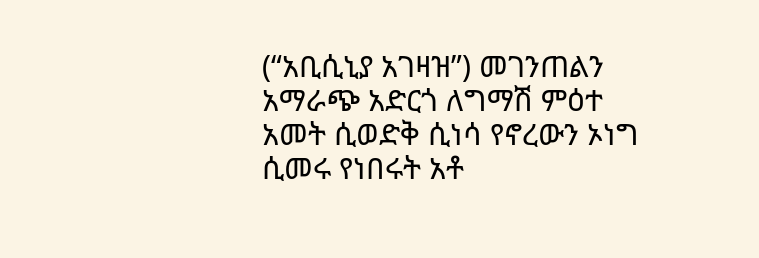(“አቢሲኒያ አገዛዝ”) መገንጠልን አማራጭ አድርጎ ለግማሽ ምዕተ አመት ሲወድቅ ሲነሳ የኖረውን ኦነግ ሲመሩ የነበሩት አቶ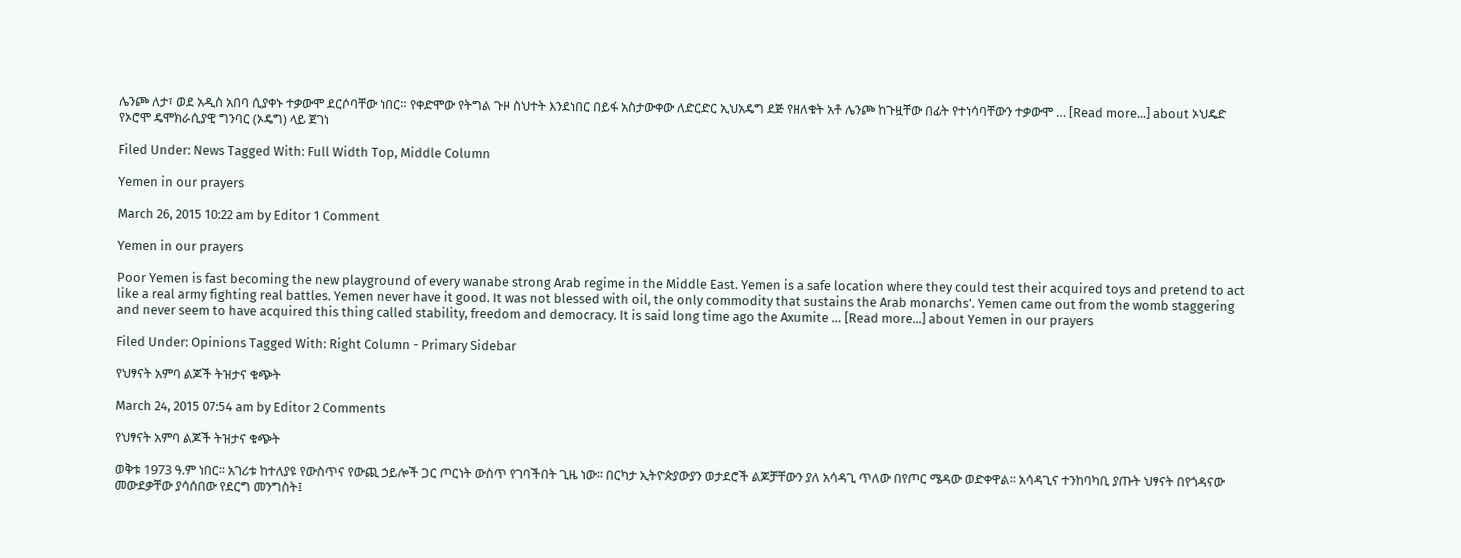ሌንጮ ለታ፣ ወደ አዲስ አበባ ሲያቀኑ ተቃውሞ ደርሶባቸው ነበር። የቀድሞው የትግል ጉዞ ስህተት እንደነበር በይፋ አስታውቀው ለድርድር ኢህአዴግ ደጅ የዘለቁት አቶ ሌንጮ ከጉዟቸው በፊት የተነሳባቸውን ተቃውሞ … [Read more...] about ኦህዴድ የኦሮሞ ዴሞክራሲያዊ ግንባር (ኦዴግ) ላይ ጀገነ

Filed Under: News Tagged With: Full Width Top, Middle Column

Yemen in our prayers

March 26, 2015 10:22 am by Editor 1 Comment

Yemen in our prayers

Poor Yemen is fast becoming the new playground of every wanabe strong Arab regime in the Middle East. Yemen is a safe location where they could test their acquired toys and pretend to act like a real army fighting real battles. Yemen never have it good. It was not blessed with oil, the only commodity that sustains the Arab monarchs’. Yemen came out from the womb staggering and never seem to have acquired this thing called stability, freedom and democracy. It is said long time ago the Axumite … [Read more...] about Yemen in our prayers

Filed Under: Opinions Tagged With: Right Column - Primary Sidebar

የህፃናት አምባ ልጆች ትዝታና ቁጭት

March 24, 2015 07:54 am by Editor 2 Comments

የህፃናት አምባ ልጆች ትዝታና ቁጭት

ወቅቱ 1973 ዓ.ም ነበር፡፡ አገሪቱ ከተለያዩ የውስጥና የውጪ ኃይሎች ጋር ጦርነት ውስጥ የገባችበት ጊዜ ነው፡፡ በርካታ ኢትዮጵያውያን ወታደሮች ልጆቻቸውን ያለ አሳዳጊ ጥለው በየጦር ሜዳው ወድቀዋል፡፡ አሳዳጊና ተንከባካቢ ያጡት ህፃናት በየጎዳናው መውደቃቸው ያሳሰበው የደርግ መንግስት፤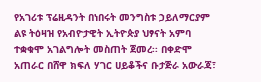የአገሪቱ ፕሬዚዳንት በነበሩት መንግስቱ ኃይለማርያም ልዩ ትዕዛዝ የአብዮታዊት ኢትዮጵያ ህፃናት አምባ ተቋቁሞ አገልግሎት መስጠት ጀመረ፡፡ በቀድሞ አጠራር በሸዋ ክፍለ ሃገር ሀይቆችና ቡታጅራ አውራጃ፣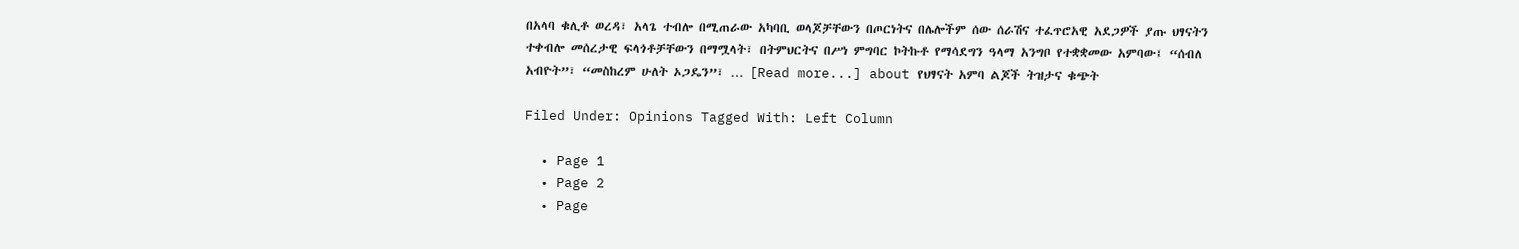በአላባ ቁሊቶ ወረዳ፣ አላጌ ተብሎ በሚጠራው አካባቢ ወላጆቻቸውን በጦርነትና በሌሎችም ሰው ሰራሽና ተፈጥሮአዊ አደጋዎች ያጡ ህፃናትን ተቀብሎ መሰረታዊ ፍላጎቶቻቸውን በማሟላት፣ በትምህርትና በሥነ ምግባር ኮትኩቶ የማሳደግን ዓላማ አንግቦ የተቋቋመው አምባው፤ “ሰብለ አብዮት”፣ “መስከረም ሁለት ኦጋዴን”፣ … [Read more...] about የህፃናት አምባ ልጆች ትዝታና ቁጭት

Filed Under: Opinions Tagged With: Left Column

  • Page 1
  • Page 2
  • Page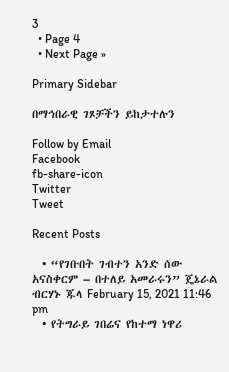3
  • Page 4
  • Next Page »

Primary Sidebar

በማኅበራዊ ገጾቻችን ይከታተሉን

Follow by Email
Facebook
fb-share-icon
Twitter
Tweet

Recent Posts

  • “የገቡበት ገብተን አንድ ሰው አናስቀርም – በተለይ አመራሩን” ጄኔራል ብርሃኑ ጁላ February 15, 2021 11:46 pm
  • የትግራይ ገበሬና የከተማ ነዋሪ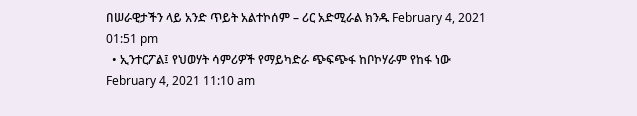በሠራዊታችን ላይ አንድ ጥይት አልተኮሰም – ሪር አድሚራል ክንዱ February 4, 2021 01:51 pm
  • ኢንተርፖል፤ የህወሃት ሳምሪዎች የማይካድራ ጭፍጭፋ ከቦኮሃራም የከፋ ነው February 4, 2021 11:10 am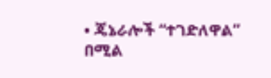• ጄኔራሎች “ተገድለዋል” በሚል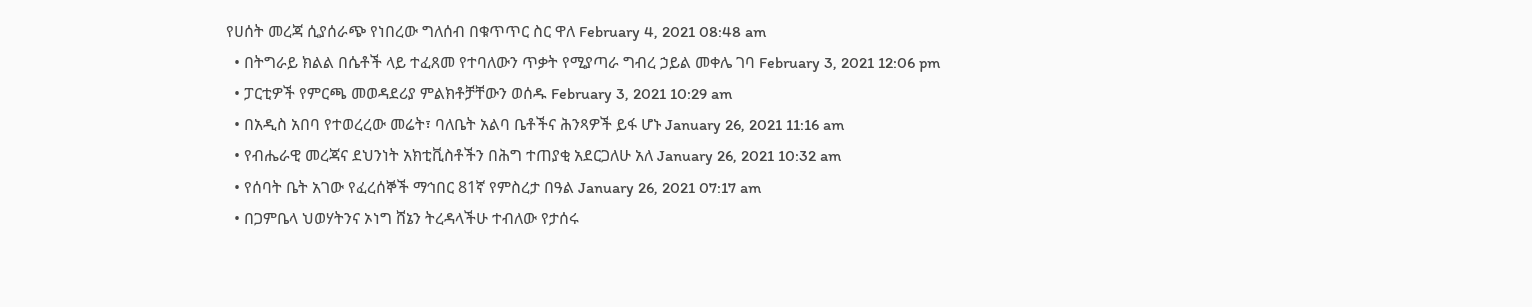የሀሰት መረጃ ሲያሰራጭ የነበረው ግለሰብ በቁጥጥር ስር ዋለ February 4, 2021 08:48 am
  • በትግራይ ክልል በሴቶች ላይ ተፈጸመ የተባለውን ጥቃት የሚያጣራ ግብረ ኃይል መቀሌ ገባ February 3, 2021 12:06 pm
  • ፓርቲዎች የምርጫ መወዳደሪያ ምልክቶቻቸውን ወሰዱ February 3, 2021 10:29 am
  • በአዲስ አበባ የተወረረው መሬት፣ ባለቤት አልባ ቤቶችና ሕንጻዎች ይፋ ሆኑ January 26, 2021 11:16 am
  • የብሔራዊ መረጃና ደህንነት አክቲቪስቶችን በሕግ ተጠያቂ አደርጋለሁ አለ January 26, 2021 10:32 am
  • የሰባት ቤት አገው የፈረሰኞች ማኅበር 81ኛ የምስረታ በዓል January 26, 2021 07:17 am
  • በጋምቤላ ህወሃትንና ኦነግ ሸኔን ትረዳላችሁ ተብለው የታሰሩ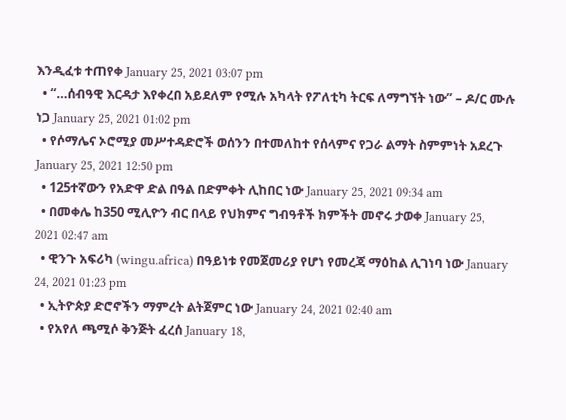እንዲፈቱ ተጠየቀ January 25, 2021 03:07 pm
  • “…ሰብዓዊ እርዳታ እየቀረበ አይደለም የሚሉ አካላት የፖለቲካ ትርፍ ለማግኘት ነው” – ዶ/ር ሙሉ ነጋ January 25, 2021 01:02 pm
  • የሶማሌና ኦሮሚያ መሥተዳድሮች ወሰንን በተመለከተ የሰላምና የጋራ ልማት ስምምነት አደረጉ January 25, 2021 12:50 pm
  • 125ተኛውን የአድዋ ድል በዓል በድምቀት ሊከበር ነው January 25, 2021 09:34 am
  • በመቀሌ ከ350 ሚሊዮን ብር በላይ የህክምና ግብዓቶች ክምችት መኖሩ ታወቀ January 25, 2021 02:47 am
  • ዊንጉ አፍሪካ (wingu.africa) በዓይነቱ የመጀመሪያ የሆነ የመረጃ ማዕከል ሊገነባ ነው January 24, 2021 01:23 pm
  • ኢትዮጵያ ድሮኖችን ማምረት ልትጀምር ነው January 24, 2021 02:40 am
  • የአየለ ጫሚሶ ቅንጅት ፈረሰ January 18,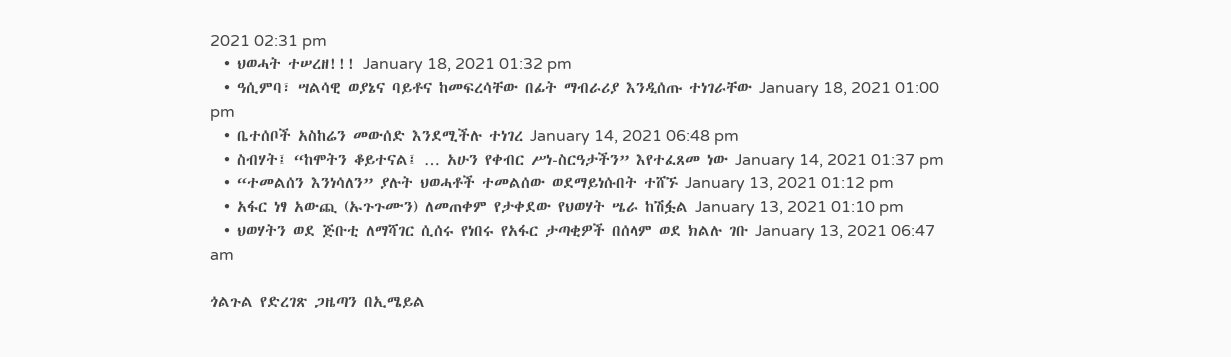2021 02:31 pm
  • ህወሓት ተሠረዘ!!! January 18, 2021 01:32 pm
  • ዓሲምባ፣ ሣልሳዊ ወያኔና ባይቶና ከመፍረሳቸው በፊት ማብራሪያ እንዲሰጡ ተነገራቸው January 18, 2021 01:00 pm
  • ቤተሰቦች አስከሬን መውሰድ እንደሚችሉ ተነገረ January 14, 2021 06:48 pm
  • ስብሃት፤ “ከሞትን ቆይተናል፤ … አሁን የቀብር ሥነ-ስርዓታችን” እየተፈጸመ ነው January 14, 2021 01:37 pm
  • “ተመልሰን እንነሳለን” ያሉት ህወሓቶች ተመልሰው ወደማይነሱበት ተሸኙ January 13, 2021 01:12 pm
  • አፋር ነፃ አውጪ (ኡጉጉሙን) ለመጠቀም የታቀደው የህወሃት ሤራ ከሽፏል January 13, 2021 01:10 pm
  • ህወሃትን ወደ ጅቡቲ ለማሻገር ሲሰሩ የነበሩ የአፋር ታጣቂዎች በሰላም ወደ ክልሉ ገቡ January 13, 2021 06:47 am

ጎልጉል የድረገጽ ጋዜጣን በኢሜይል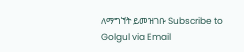ለማግኘት ይመዝገቡ Subscribe to Golgul via Email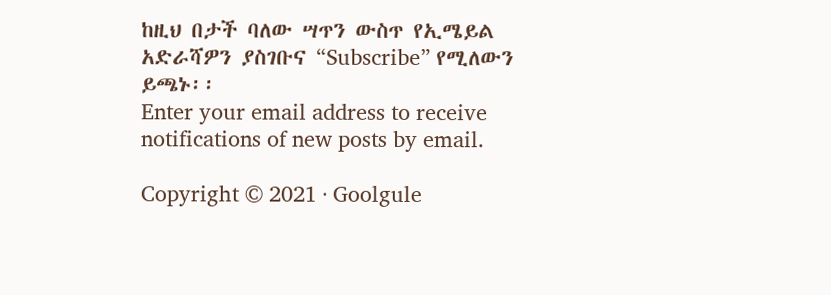ከዚህ በታች ባለው ሣጥን ውስጥ የኢሜይል አድራሻዎን ያስገቡና “Subscribe” የሚለውን ይጫኑ፡፡
Enter your email address to receive notifications of new posts by email.

Copyright © 2021 · Goolgule